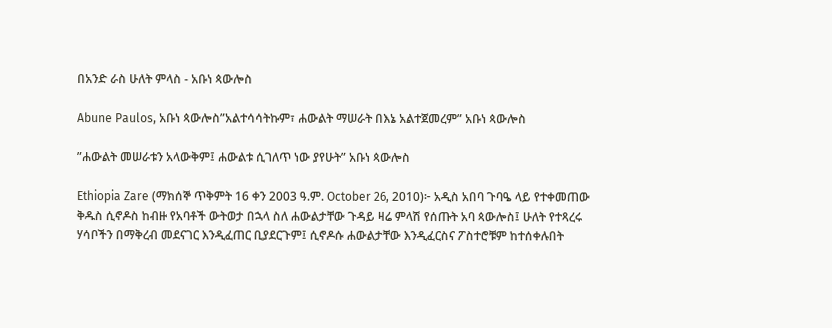በአንድ ራስ ሁለት ምላስ - አቡነ ጳውሎስ

Abune Paulos, አቡነ ጳውሎስ”አልተሳሳትኩም፣ ሐውልት ማሠራት በእኔ አልተጀመረም” አቡነ ጳውሎስ

”ሐውልት መሠራቱን አላውቅም፤ ሐውልቱ ሲገለጥ ነው ያየሁት” አቡነ ጳውሎስ

Ethiopia Zare (ማክሰኞ ጥቅምት 16 ቀን 2003 ዓ.ም. October 26, 2010)፦ አዲስ አበባ ጉባዔ ላይ የተቀመጠው ቅዱስ ሲኖዶስ ከብዙ የአባቶች ውትወታ በኋላ ስለ ሐውልታቸው ጉዳይ ዛሬ ምላሽ የሰጡት አባ ጳውሎስ፤ ሁለት የተጻረሩ ሃሳቦችን በማቅረብ መደናገር እንዲፈጠር ቢያደርጉም፤ ሲኖዶሱ ሐውልታቸው እንዲፈርስና ፖስተሮቹም ከተሰቀሉበት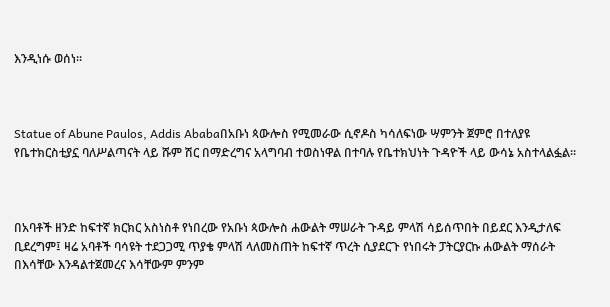እንዲነሱ ወሰነ።



Statue of Abune Paulos, Addis Ababaበአቡነ ጳውሎስ የሚመራው ሲኖዶስ ካሳለፍነው ሣምንት ጀምሮ በተለያዩ የቤተክርስቲያኗ ባለሥልጣናት ላይ ሹም ሽር በማድረግና አላግባብ ተወስነዋል በተባሉ የቤተክህነት ጉዳዮች ላይ ውሳኔ አስተላልፏል።



በአባቶች ዘንድ ከፍተኛ ክርክር አስነስቶ የነበረው የአቡነ ጳውሎስ ሐውልት ማሠራት ጉዳይ ምላሽ ሳይሰጥበት በይደር እንዲታለፍ ቢደረግም፤ ዛሬ አባቶች ባሳዩት ተደጋጋሚ ጥያቄ ምላሽ ላለመስጠት ከፍተኛ ጥረት ሲያደርጉ የነበሩት ፓትርያርኩ ሐውልት ማሰራት በእሳቸው እንዳልተጀመረና እሳቸውም ምንም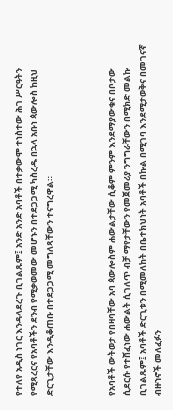የተለየ አዲስ ነገር እንዳላደረጉ ቢገልጹም፤ አንድ አንድ አባቶች በተቃውሞ ተነስተው ሕገ ሥርዓትን የሚጻረርና የአባቶችን ደንብ የሚቃወመው መሆኑን በተደጋጋሚ ካስረዱ በኋላ አቡነ ጳውሎስ ከዚህ ድርጊታቸው እንዲቆጠቡ በተደጋጋሚ መግለጻቸውን ተናግረዋል።



የአባቶች ውትወታ የበዛባቸው አባ ጳውሎስም ሐውልታቸው ሲቆም ምንም እንደማያውቁና በቦታው ሲደርሱ የተሸፈነው ሐውልት ሲገለጥ ብቻ ማየታቸውን የመጀመሪያ ንግግራቸውን በሚክድ መልኩ ቢገልጹም፤ አባቶች ድርጊቱን በሚመለከት በቤተክህነት አባቶች በኩል በሚገባ እንደሚታወቅና በመገናኛ ብዙኀኖች መለፈፉን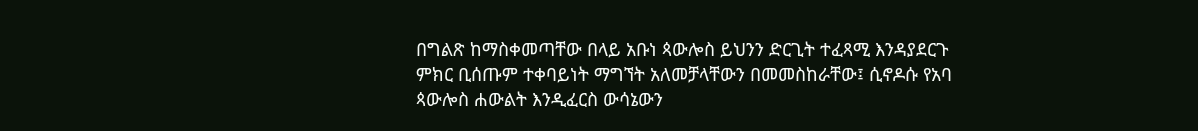በግልጽ ከማስቀመጣቸው በላይ አቡነ ጳውሎስ ይህንን ድርጊት ተፈጻሚ እንዳያደርጉ ምክር ቢሰጡም ተቀባይነት ማግኘት አለመቻላቸውን በመመስከራቸው፤ ሲኖዶሱ የአባ ጳውሎስ ሐውልት እንዲፈርስ ውሳኔውን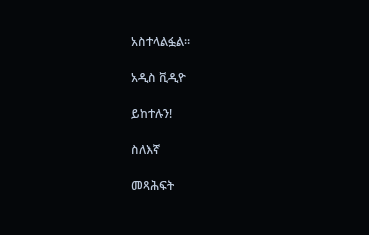አስተላልፏል።

አዲስ ቪዲዮ

ይከተሉን!

ስለእኛ

መጻሕፍት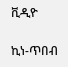ቪዲዮ

ኪነ-ጥበብ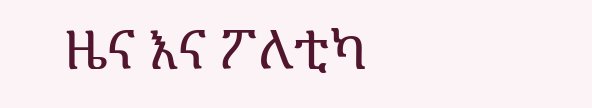ዜና እና ፖለቲካ